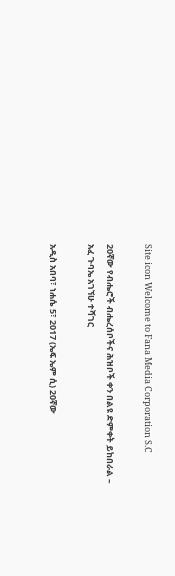Site icon Welcome to Fana Media Corporation S.C

20ኛው የብሔሮች ብሔረሰቦችና ሕዝቦች ቀን በልዩ ድምቀት ይከበራል – አፈ ጉባኤ አገኘሁ ተሻገር

አዲስ አበባ፣ ነሐሴ 5፣ 2017 (ኤፍ ኤም ሲ) 20ኛው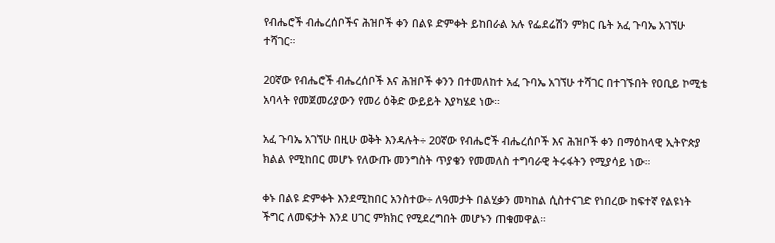የብሔሮች ብሔረሰቦችና ሕዝቦች ቀን በልዩ ድምቀት ይከበራል አሉ የፌደሬሽን ምክር ቤት አፈ ጉባኤ አገኘሁ ተሻገር።

20ኛው የብሔሮች ብሔረሰቦች እና ሕዝቦች ቀንን በተመለከተ አፈ ጉባኤ አገኘሁ ተሻገር በተገኙበት የዐቢይ ኮሚቴ አባላት የመጀመሪያውን የመሪ ዕቅድ ውይይት እያካሄደ ነው።

አፈ ጉባኤ አገኘሁ በዚሁ ወቅት እንዳሉት÷ 20ኛው የብሔሮች ብሔረሰቦች እና ሕዝቦች ቀን በማዕከላዊ ኢትዮጵያ ክልል የሚከበር መሆኑ የለውጡ መንግስት ጥያቄን የመመለስ ተግባራዊ ትሩፋትን የሚያሳይ ነው።

ቀኑ በልዩ ድምቀት እንደሚከበር አንስተው÷ ለዓመታት በልሂቃን መካከል ሲስተናገድ የነበረው ከፍተኛ የልዩነት ችግር ለመፍታት እንደ ሀገር ምክክር የሚደረግበት መሆኑን ጠቁመዋል።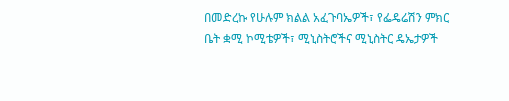በመድረኩ የሁሉም ክልል አፈጉባኤዎች፣ የፌዴሬሽን ምክር ቤት ቋሚ ኮሚቴዎች፣ ሚኒስትሮችና ሚኒስትር ዴኤታዎች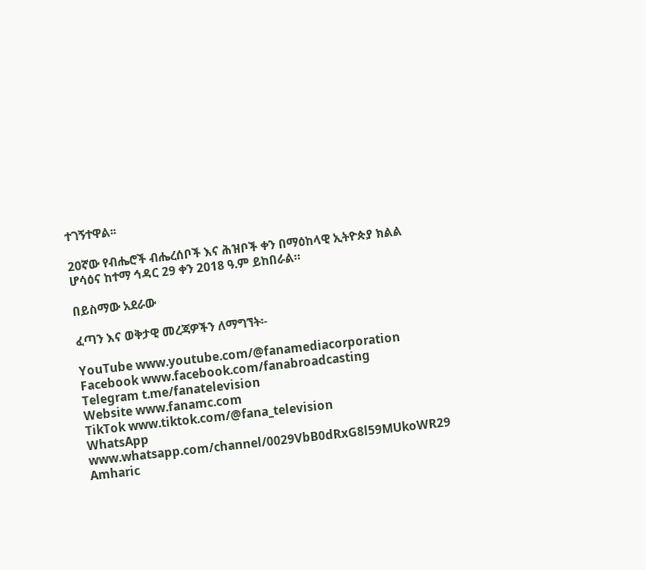ተገኝተዋል፡፡

20ኛው የብሔሮች ብሔረሰቦች እና ሕዝቦች ቀን በማዕከላዊ ኢትዮጵያ ክልል ሆሳዕና ከተማ ኅዳር 29 ቀን 2018 ዓ.ም ይከበራል።

በይስማው አደራው

ፈጣን እና ወቅታዊ መረጃዎችን ለማግኘት፡-

YouTube www.youtube.com/@fanamediacorporation
Facebook www.facebook.com/fanabroadcasting
Telegram t.me/fanatelevision
Website www.fanamc.com
TikTok www.tiktok.com/@fana_television
WhatsApp www.whatsapp.com/channel/0029VbB0dRxG8l59MUkoWR29
Amharic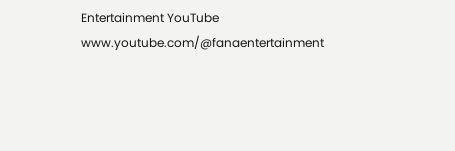Entertainment YouTube www.youtube.com/@fanaentertainment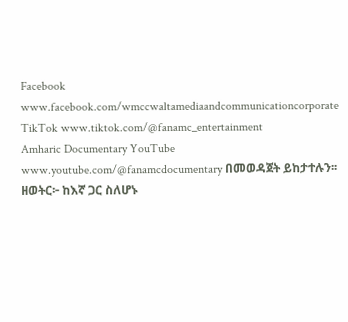Facebook www.facebook.com/wmccwaltamediaandcommunicationcorporate
TikTok www.tiktok.com/@fanamc_entertainment
Amharic Documentary YouTube www.youtube.com/@fanamcdocumentary በመወዳጀት ይከታተሉን፡፡
ዘወትር፦ ከእኛ ጋር ስለሆኑ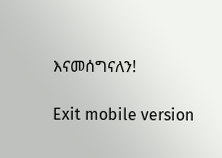እናመሰግናለን!

Exit mobile version